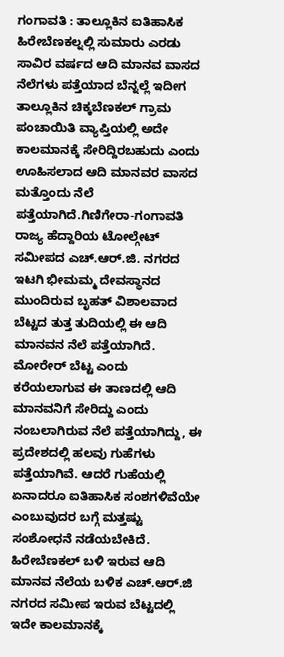ಗಂಗಾವತಿ : ತಾಲ್ಲೂಕಿನ ಐತಿಹಾಸಿಕ ಹಿರೇಬೆಣಕಲ್ನಲ್ಲಿ ಸುಮಾರು ಎರಡು ಸಾವಿರ ವರ್ಷದ ಆದಿ ಮಾನವ ವಾಸದ ನೆಲೆಗಳು ಪತ್ತೆಯಾದ ಬೆನ್ನಲ್ಲೆ ಇದೀಗ ತಾಲ್ಲೂಕಿನ ಚಿಕ್ಕಬೆಣಕಲ್ ಗ್ರಾಮ ಪಂಚಾಯಿತಿ ವ್ಯಾಪ್ತಿಯಲ್ಲಿ ಅದೇ ಕಾಲಮಾನಕ್ಕೆ ಸೇರಿದ್ದಿರಬಹುದು ಎಂದು ಊಹಿಸಲಾದ ಆದಿ ಮಾನವರ ವಾಸದ ಮತ್ತೊಂದು ನೆಲೆ ಪತ್ತೆಯಾಗಿದೆ.ಗಿಣಿಗೇರಾ-ಗಂಗಾವತಿ ರಾಜ್ಯ ಹೆದ್ದಾರಿಯ ಟೋಲ್ಗೇಟ್ ಸಮೀಪದ ಎಚ್.ಆರ್.ಜಿ. ನಗರದ ಇಟಗಿ ಭೀಮಮ್ಮ ದೇವಸ್ಥಾನದ ಮುಂದಿರುವ ಬೃಹತ್ ವಿಶಾಲವಾದ ಬೆಟ್ಟದ ತುತ್ತ ತುದಿಯಲ್ಲಿ ಈ ಆದಿ ಮಾನವನ ನೆಲೆ ಪತ್ತೆಯಾಗಿದೆ.
ಮೋರೇರ್ ಬೆಟ್ಟ ಎಂದು ಕರೆಯಲಾಗುವ ಈ ತಾಣದಲ್ಲಿ ಆದಿ ಮಾನವನಿಗೆ ಸೇರಿದ್ದು ಎಂದು ನಂಬಲಾಗಿರುವ ನೆಲೆ ಪತ್ತೆಯಾಗಿದ್ದು, ಈ ಪ್ರದೇಶದಲ್ಲಿ ಹಲವು ಗುಹೆಗಳು ಪತ್ತೆಯಾಗಿವೆ. ಆದರೆ ಗುಹೆಯಲ್ಲಿ ಏನಾದರೂ ಐತಿಹಾಸಿಕ ಸಂಶಗಳಿವೆಯೇ ಎಂಬುವುದರ ಬಗ್ಗೆ ಮತ್ತಷ್ಟು ಸಂಶೋಧನೆ ನಡೆಯಬೇಕಿದೆ.
ಹಿರೇಬೆಣಕಲ್ ಬಳಿ ಇರುವ ಆದಿ ಮಾನವ ನೆಲೆಯ ಬಳಿಕ ಎಚ್.ಆರ್.ಜಿ ನಗರದ ಸಮೀಪ ಇರುವ ಬೆಟ್ಟದಲ್ಲಿ ಇದೇ ಕಾಲಮಾನಕ್ಕೆ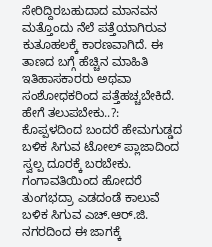ಸೇರಿದ್ದಿರಬಹುದಾದ ಮಾನವನ ಮತ್ತೊಂದು ನೆಲೆ ಪತ್ತೆಯಾಗಿರುವ ಕುತೂಹಲಕ್ಕೆ ಕಾರಣವಾಗಿದೆ. ಈ ತಾಣದ ಬಗ್ಗೆ ಹೆಚ್ಚಿನ ಮಾಹಿತಿ ಇತಿಹಾಸಕಾರರು ಅಥವಾ ಸಂಶೋಧಕರಿಂದ ಪತ್ತೆಹಚ್ಚಬೇಕಿದೆ.
ಹೇಗೆ ತಲುಪಬೇಕು..?:
ಕೊಪ್ಪಳದಿಂದ ಬಂದರೆ ಹೇಮಗುಡ್ಡದ ಬಳಿಕ ಸಿಗುವ ಟೋಲ್ ಪ್ಲಾಜಾದಿಂದ ಸ್ವಲ್ಪ ದೂರಕ್ಕೆ ಬರಬೇಕು. ಗಂಗಾವತಿಯಿಂದ ಹೋದರೆ ತುಂಗಭದ್ರಾ ಎಡದಂಡೆ ಕಾಲುವೆ ಬಳಿಕ ಸಿಗುವ ಎಚ್.ಆರ್.ಜಿ. ನಗರದಿಂದ ಈ ಜಾಗಕ್ಕೆ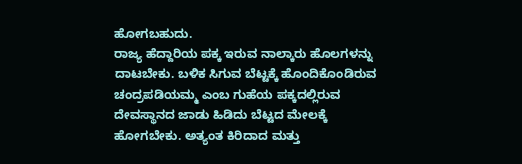ಹೋಗಬಹುದು.
ರಾಜ್ಯ ಹೆದ್ದಾರಿಯ ಪಕ್ಕ ಇರುವ ನಾಲ್ಕಾರು ಹೊಲಗಳನ್ನು ದಾಟಬೇಕು. ಬಳಿಕ ಸಿಗುವ ಬೆಟ್ಟಕ್ಕೆ ಹೊಂದಿಕೊಂಡಿರುವ ಚಂದ್ರಪಡಿಯಮ್ಮ ಎಂಬ ಗುಹೆಯ ಪಕ್ಕದಲ್ಲಿರುವ ದೇವಸ್ಥಾನದ ಜಾಡು ಹಿಡಿದು ಬೆಟ್ಟದ ಮೇಲಕ್ಕೆ ಹೋಗಬೇಕು. ಅತ್ಯಂತ ಕಿರಿದಾದ ಮತ್ತು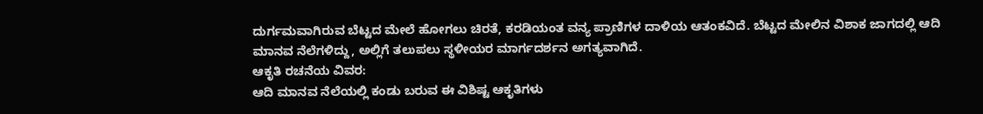ದುರ್ಗಮವಾಗಿರುವ ಬೆಟ್ಟದ ಮೇಲೆ ಹೋಗಲು ಚಿರತೆ, ಕರಡಿಯಂತ ವನ್ಯ ಪ್ರಾಣಿಗಳ ದಾಳಿಯ ಆತಂಕವಿದೆ. ಬೆಟ್ಟದ ಮೇಲಿನ ವಿಶಾಕ ಜಾಗದಲ್ಲಿ ಆದಿ ಮಾನವ ನೆಲೆಗಳಿದ್ದು, ಅಲ್ಲಿಗೆ ತಲುಪಲು ಸ್ಥಳೀಯರ ಮಾರ್ಗದರ್ಶನ ಅಗತ್ಯವಾಗಿದೆ.
ಆಕೃತಿ ರಚನೆಯ ವಿವರ:
ಆದಿ ಮಾನವ ನೆಲೆಯಲ್ಲಿ ಕಂಡು ಬರುವ ಈ ವಿಶಿಷ್ಟ ಆಕೃತಿಗಳು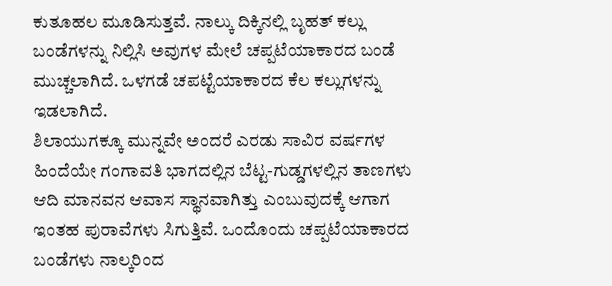ಕುತೂಹಲ ಮೂಡಿಸುತ್ತವೆ. ನಾಲ್ಕು ದಿಕ್ಕಿನಲ್ಲಿ ಬೃಹತ್ ಕಲ್ಲು ಬಂಡೆಗಳನ್ನು ನಿಲ್ಲಿಸಿ ಅವುಗಳ ಮೇಲೆ ಚಪ್ಪಟೆಯಾಕಾರದ ಬಂಡೆ ಮುಚ್ಚಲಾಗಿದೆ. ಒಳಗಡೆ ಚಪಟ್ಟೆಯಾಕಾರದ ಕೆಲ ಕಲ್ಲುಗಳನ್ನು ಇಡಲಾಗಿದೆ.
ಶಿಲಾಯುಗಕ್ಕೂ ಮುನ್ನವೇ ಅಂದರೆ ಎರಡು ಸಾವಿರ ವರ್ಷಗಳ ಹಿಂದೆಯೇ ಗಂಗಾವತಿ ಭಾಗದಲ್ಲಿನ ಬೆಟ್ಟ-ಗುಡ್ಡಗಳಲ್ಲಿನ ತಾಣಗಳು ಆದಿ ಮಾನವನ ಆವಾಸ ಸ್ಥಾನವಾಗಿತ್ತು ಎಂಬುವುದಕ್ಕೆ ಆಗಾಗ ಇಂತಹ ಪುರಾವೆಗಳು ಸಿಗುತ್ತಿವೆ. ಒಂದೊಂದು ಚಪ್ಪಟೆಯಾಕಾರದ ಬಂಡೆಗಳು ನಾಲ್ಕರಿಂದ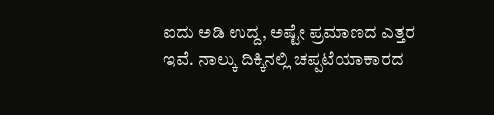ಐದು ಅಡಿ ಉದ್ದ, ಅಷ್ಟೇ ಪ್ರಮಾಣದ ಎತ್ತರ ಇವೆ. ನಾಲ್ಕು ದಿಕ್ಕಿನಲ್ಲಿ ಚಪ್ಪಟೆಯಾಕಾರದ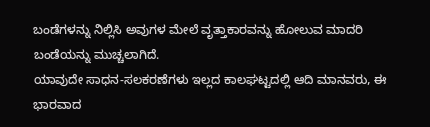ಬಂಡೆಗಳನ್ನು ನಿಲ್ಲಿಸಿ ಅವುಗಳ ಮೇಲೆ ವೃತ್ತಾಕಾರವನ್ನು ಹೋಲುವ ಮಾದರಿ ಬಂಡೆಯನ್ನು ಮುಚ್ಚಲಾಗಿದೆ.
ಯಾವುದೇ ಸಾಧನ-ಸಲಕರಣೆಗಳು ಇಲ್ಲದ ಕಾಲಘಟ್ಟದಲ್ಲಿ ಆದಿ ಮಾನವರು, ಈ ಭಾರವಾದ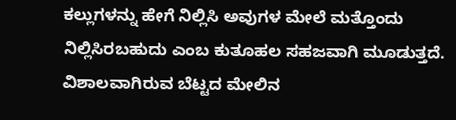ಕಲ್ಲುಗಳನ್ನು ಹೇಗೆ ನಿಲ್ಲಿಸಿ ಅವುಗಳ ಮೇಲೆ ಮತ್ತೊಂದು ನಿಲ್ಲಿಸಿರಬಹುದು ಎಂಬ ಕುತೂಹಲ ಸಹಜವಾಗಿ ಮೂಡುತ್ತದೆ. ವಿಶಾಲವಾಗಿರುವ ಬೆಟ್ಟದ ಮೇಲಿನ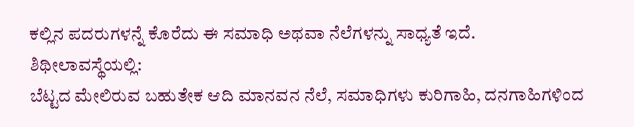ಕಲ್ಲಿನ ಪದರುಗಳನ್ನೆ ಕೊರೆದು ಈ ಸಮಾಧಿ ಅಥವಾ ನೆಲೆಗಳನ್ನು ಸಾಧ್ಯತೆ ಇದೆ.
ಶಿಥೀಲಾವಸ್ಥೆಯಲ್ಲಿ:
ಬೆಟ್ಟದ ಮೇಲಿರುವ ಬಹುತೇಕ ಆದಿ ಮಾನವನ ನೆಲೆ, ಸಮಾಧಿಗಳು ಕುರಿಗಾಹಿ, ದನಗಾಹಿಗಳಿಂದ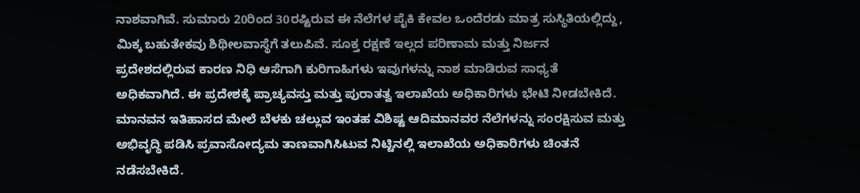ನಾಶವಾಗಿವೆ. ಸುಮಾರು 20ರಿಂದ 30ರಷ್ಟಿರುವ ಈ ನೆಲೆಗಳ ಪೈಕಿ ಕೇವಲ ಒಂದೆರಡು ಮಾತ್ರ ಸುಸ್ಥಿತಿಯಲ್ಲಿದ್ದು, ಮಿಕ್ಕ ಬಹುತೇಕವು ಶಿಥೀಲವಾಸ್ಥೆಗೆ ತಲುಪಿವೆ. ಸೂಕ್ತ ರಕ್ಷಣೆ ಇಲ್ಲದ ಪರಿಣಾಮ ಮತ್ತು ನಿರ್ಜನ ಪ್ರದೇಶದಲ್ಲಿರುವ ಕಾರಣ ನಿಧಿ ಆಸೆಗಾಗಿ ಕುರಿಗಾಹಿಗಳು ಇವುಗಳನ್ನು ನಾಶ ಮಾಡಿರುವ ಸಾಧ್ಯತೆ ಅಧಿಕವಾಗಿದೆ. ಈ ಪ್ರದೇಶಕ್ಕೆ ಪ್ರಾಚ್ಯವಸ್ತು ಮತ್ತು ಪುರಾತತ್ವ ಇಲಾಖೆಯ ಅಧಿಕಾರಿಗಳು ಭೇಟಿ ನೀಡಬೇಕಿದೆ. ಮಾನವನ ಇತಿಹಾಸದ ಮೇಲೆ ಬೆಳಕು ಚಲ್ಲುವ ಇಂತಹ ವಿಶಿಷ್ಟ ಆದಿಮಾನವರ ನೆಲೆಗಳನ್ನು ಸಂರಕ್ಷಿಸುವ ಮತ್ತು ಅಭಿವೃದ್ಧಿ ಪಡಿಸಿ ಪ್ರವಾಸೋದ್ಯಮ ತಾಣವಾಗಿಸಿಟುವ ನಿಟ್ಟಿನಲ್ಲಿ ಇಲಾಖೆಯ ಅಧಿಕಾರಿಗಳು ಚಿಂತನೆ ನಡೆಸಬೇಕಿದೆ.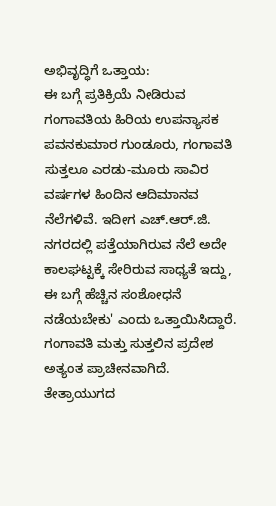ಅಭಿವೃದ್ಧಿಗೆ ಒತ್ತಾಯ:
ಈ ಬಗ್ಗೆ ಪ್ರತಿಕ್ರಿಯೆ ನೀಡಿರುವ ಗಂಗಾವತಿಯ ಹಿರಿಯ ಉಪನ್ಯಾಸಕ ಪವನಕುಮಾರ ಗುಂಡೂರು, ಗಂಗಾವತಿ ಸುತ್ತಲೂ ಎರಡು-ಮೂರು ಸಾವಿರ ವರ್ಷಗಳ ಹಿಂದಿನ ಆದಿಮಾನವ ನೆಲೆಗಳಿವೆ. ಇದೀಗ ಎಚ್.ಆರ್.ಜಿ. ನಗರದಲ್ಲಿ ಪತ್ತೆಯಾಗಿರುವ ನೆಲೆ ಅದೇ ಕಾಲಘಟ್ಟಕ್ಕೆ ಸೇರಿರುವ ಸಾಧ್ಯತೆ ಇದ್ದು, ಈ ಬಗ್ಗೆ ಹೆಚ್ಚಿನ ಸಂಶೋಧನೆ ನಡೆಯಬೇಕು' ಎಂದು ಒತ್ತಾಯಿಸಿದ್ದಾರೆ. ಗಂಗಾವತಿ ಮತ್ತು ಸುತ್ತಲಿನ ಪ್ರದೇಶ ಅತ್ಯಂತ ಪ್ರಾಚೀನವಾಗಿದೆ. ತೇತ್ರಾಯುಗದ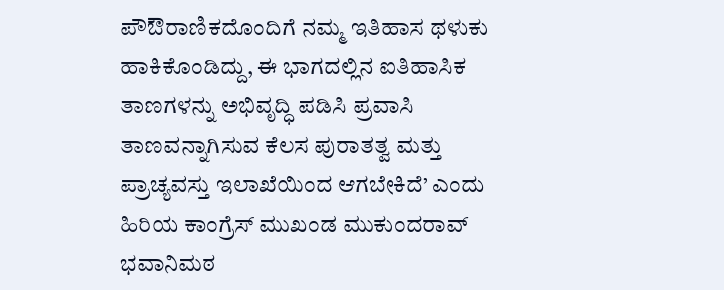ಪೌಔರಾಣಿಕದೊಂದಿಗೆ ನಮ್ಮ ಇತಿಹಾಸ ಥಳುಕು ಹಾಕಿಕೊಂಡಿದ್ದು, ಈ ಭಾಗದಲ್ಲಿನ ಐತಿಹಾಸಿಕ ತಾಣಗಳನ್ನು ಅಭಿವೃದ್ಧಿ ಪಡಿಸಿ ಪ್ರವಾಸಿ ತಾಣವನ್ನಾಗಿಸುವ ಕೆಲಸ ಪುರಾತತ್ವ ಮತ್ತು ಪ್ರಾಚ್ಯವಸ್ತು ಇಲಾಖೆಯಿಂದ ಆಗಬೇಕಿದೆ’ ಎಂದು ಹಿರಿಯ ಕಾಂಗ್ರೆಸ್ ಮುಖಂಡ ಮುಕುಂದರಾವ್ ಭವಾನಿಮಠ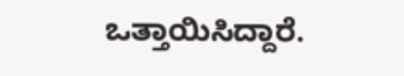ಒತ್ತಾಯಿಸಿದ್ದಾರೆ.